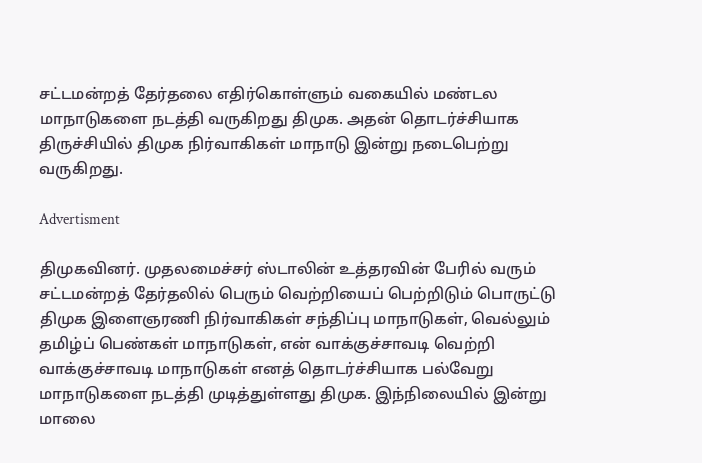சட்டமன்றத் தேர்தலை எதிர்கொள்ளும் வகையில் மண்டல மாநாடுகளை நடத்தி வருகிறது திமுக. அதன் தொடர்ச்சியாக திருச்சியில் திமுக நிர்வாகிகள் மாநாடு இன்று நடைபெற்று வருகிறது.

Advertisment

திமுகவினர். முதலமைச்சர் ஸ்டாலின் உத்தரவின் பேரில் வரும் சட்டமன்றத் தேர்தலில் பெரும் வெற்றியைப் பெற்றிடும் பொருட்டு திமுக இளைஞரணி நிர்வாகிகள் சந்திப்பு மாநாடுகள், வெல்லும் தமிழ்ப் பெண்கள் மாநாடுகள், என் வாக்குச்சாவடி வெற்றி வாக்குச்சாவடி மாநாடுகள் எனத் தொடர்ச்சியாக பல்வேறு மாநாடுகளை நடத்தி முடித்துள்ளது திமுக. இந்நிலையில் இன்று மாலை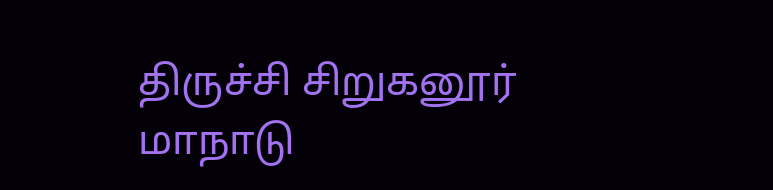திருச்சி சிறுகனூர் மாநாடு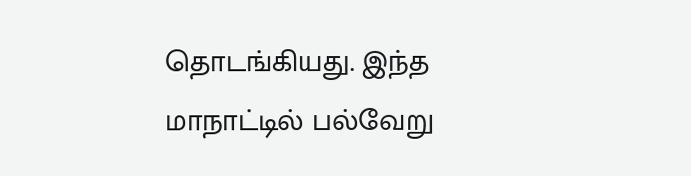தொடங்கியது. இந்த மாநாட்டில் பல்வேறு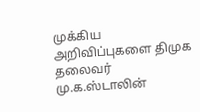முக்கிய அறிவிப்புகளை திமுக தலைவர் மு.க.ஸ்டாலின்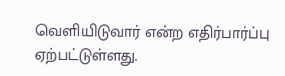வெளியிடுவார் என்ற எதிர்பார்ப்பு ஏற்பட்டுள்ளது.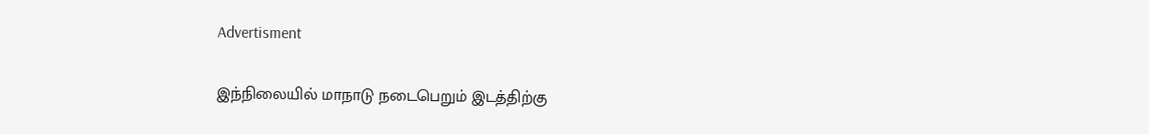Advertisment

இந்நிலையில் மாநாடு நடைபெறும் இடத்திற்கு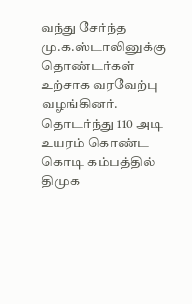வந்து சேர்ந்த மு.க.ஸ்டாலினுக்கு தொண்டர்கள் உற்சாக வரவேற்பு வழங்கினர். தொடர்ந்து 110 அடி உயரம் கொண்ட கொடி கம்பத்தில் திமுக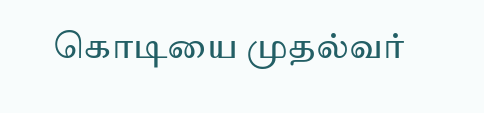கொடியை முதல்வர்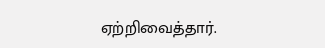ஏற்றிவைத்தார்.